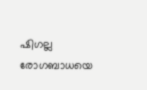ഷിഗല്ല രോഗബാധയെ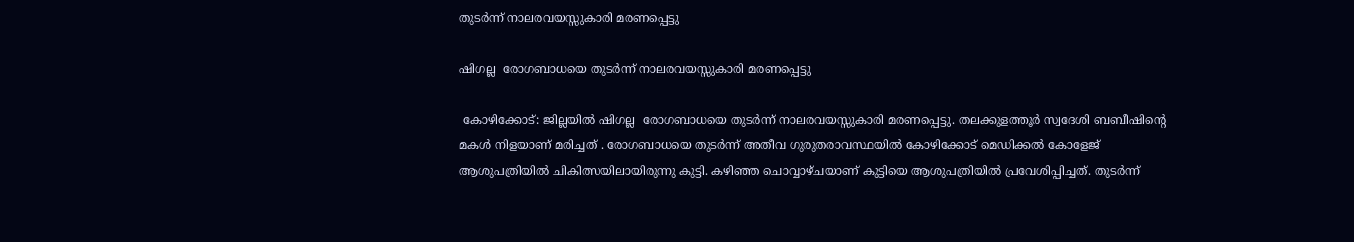തുടർന്ന് നാലരവയസ്സുകാരി മരണപ്പെട്ടു

ഷിഗല്ല  രോഗബാധയെ തുടർന്ന് നാലരവയസ്സുകാരി മരണപ്പെട്ടു

 കോഴിക്കോട്: ജില്ലയിൽ ഷിഗല്ല  രോഗബാധയെ തുടർന്ന് നാലരവയസ്സുകാരി മരണപ്പെട്ടു. തലക്കുളത്തൂർ സ്വദേശി ബബീഷിന്റെ മകൾ നിളയാണ് മരിച്ചത് . രോഗബാധയെ തുടർന്ന് അതീവ ഗുരുതരാവസ്ഥയിൽ കോഴിക്കോട് മെഡിക്കൽ കോളേജ് ആശുപത്രിയിൽ ചികിത്സയിലായിരുന്നു കുട്ടി. കഴിഞ്ഞ ചൊവ്വാഴ്ചയാണ് കുട്ടിയെ ആശുപത്രിയിൽ പ്രവേശിപ്പിച്ചത്. തുടര്‍ന്ന്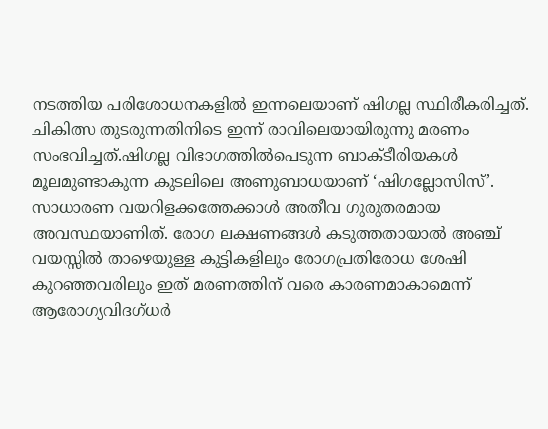നടത്തിയ പരിശോധനകളിൽ ഇന്നലെയാണ് ഷിഗല്ല സ്ഥിരീകരിച്ചത്. ചികിത്സ തുടരുന്നതിനിടെ ഇന്ന് രാവിലെയായിരുന്നു മരണം സംഭവിച്ചത്.ഷിഗല്ല വിഭാഗത്തിൽപെടുന്ന ബാക്ടീരിയകൾ മൂലമുണ്ടാകുന്ന കുടലിലെ അണുബാധയാണ് ‘ഷിഗല്ലോസിസ്’. സാധാരണ വയറിളക്കത്തേക്കാൾ അതീവ ഗുരുതരമായ അവസ്ഥയാണിത്. രോഗ ലക്ഷണങ്ങൾ കടുത്തതായാൽ അഞ്ച് വയസ്സിൽ താഴെയുള്ള കുട്ടികളിലും രോഗപ്രതിരോധ ശേഷി കുറഞ്ഞവരിലും ഇത് മരണത്തിന് വരെ കാരണമാകാമെന്ന് ആരോഗ്യവിദഗ്ധർ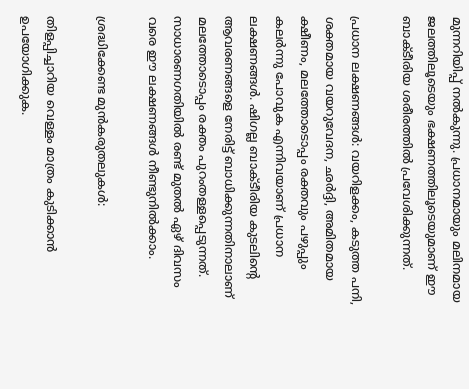മുന്നറിയിപ്പ് നൽകുന്നു. പ്രധാനമായും മലിനമായ ജലത്തിലൂടെയും ഭക്ഷണത്തിലൂടെയുമാണ് ഈ ബാക്ടീരിയ ശരീരത്തിൽ പ്രവേശിക്കുന്നത്.

പ്രധാന ലക്ഷണങ്ങൾ: വയറിളക്കം, കടുത്ത പനി, ശക്തമായ വയറുവേദന, ഛർദ്ദി, അമിതമായ ക്ഷീണം, മലത്തോടൊപ്പം രക്തവും പഴുപ്പും കലർന്നു പോവുക എന്നിവയാണ് പ്രധാന ലക്ഷണങ്ങൾ. ഷിഗല്ല ബാക്ടീരിയ കുടലിന്റെ ആവരണങ്ങളെ നേരിട്ട് ബാധിക്കുന്നതിനാലാണ് മലത്തോടൊപ്പം രക്തം പുറംതള്ളപ്പെടുന്നത്. സാധാരണഗതിയിൽ രണ്ട് മുതൽ ഏഴ് ദിവസം വരെ ഈ ലക്ഷണങ്ങൾ നീണ്ടുനിൽക്കാം.

ശ്രദ്ധിക്കേണ്ട മുൻകരുതലുകൾ:

തിളപ്പിച്ചാറിയ വെള്ളം മാത്രം കുടിക്കാൻ ഉപയോഗിക്കുക.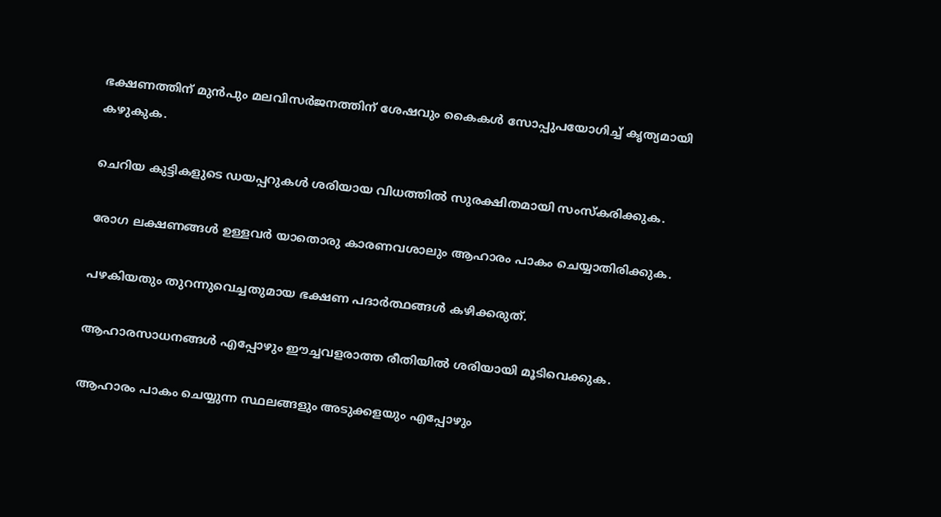ഭക്ഷണത്തിന് മുൻപും മലവിസർജനത്തിന് ശേഷവും കൈകൾ സോപ്പുപയോഗിച്ച് കൃത്യമായി കഴുകുക.

ചെറിയ കുട്ടികളുടെ ഡയപ്പറുകൾ ശരിയായ വിധത്തിൽ സുരക്ഷിതമായി സംസ്‌കരിക്കുക.

രോഗ ലക്ഷണങ്ങൾ ഉള്ളവർ യാതൊരു കാരണവശാലും ആഹാരം പാകം ചെയ്യാതിരിക്കുക.

പഴകിയതും തുറന്നുവെച്ചതുമായ ഭക്ഷണ പദാർത്ഥങ്ങൾ കഴിക്കരുത്.

ആഹാരസാധനങ്ങൾ എപ്പോഴും ഈച്ചവളരാത്ത രീതിയിൽ ശരിയായി മൂടിവെക്കുക.

ആഹാരം പാകം ചെയ്യുന്ന സ്ഥലങ്ങളും അടുക്കളയും എപ്പോഴും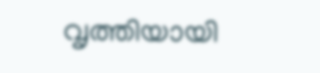വൃത്തിയായി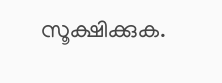സൂക്ഷിക്കുക.